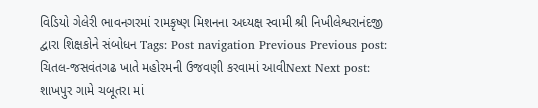વિડિયો ગેલેરી ભાવનગરમાં રામકૃષ્ણ મિશનના અધ્યક્ષ સ્વામી શ્રી નિખીલેશ્વરાનંદજી દ્વારા શિક્ષકોને સંબોધન Tags: Post navigation Previous Previous post: ચિતલ-જસવંતગઢ ખાતે મહોરમની ઉજવણી કરવામાં આવીNext Next post: શાખપુર ગામે ચબૂતરા માં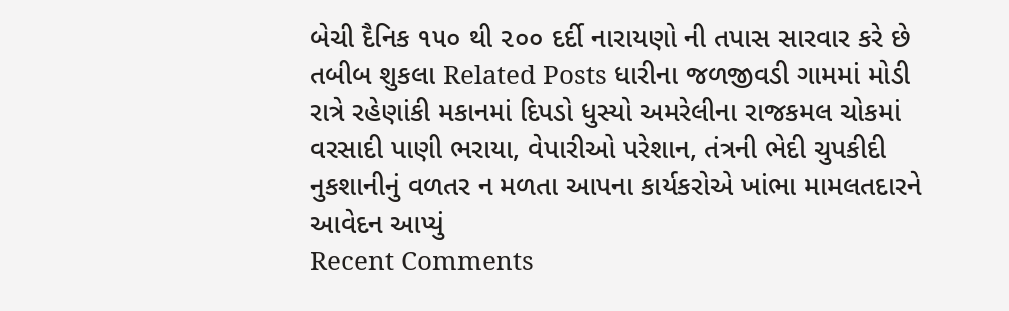બેચી દૈનિક ૧૫૦ થી ૨૦૦ દર્દી નારાયણો ની તપાસ સારવાર કરે છે તબીબ શુકલા Related Posts ધારીના જળજીવડી ગામમાં મોડી રાત્રે રહેણાંકી મકાનમાં દિપડો ધુસ્યો અમરેલીના રાજકમલ ચોકમાં વરસાદી પાણી ભરાયા, વેપારીઓ પરેશાન, તંત્રની ભેદી ચુપકીદી નુકશાનીનું વળતર ન મળતા આપના કાર્યકરોએ ખાંભા મામલતદારને આવેદન આપ્યું
Recent Comments